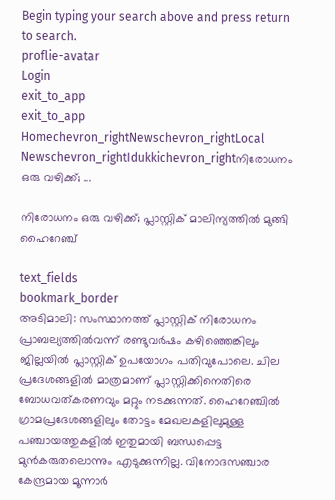Begin typing your search above and press return to search.
proflie-avatar
Login
exit_to_app
exit_to_app
Homechevron_rightNewschevron_rightLocal Newschevron_rightIdukkichevron_rightനിരോധനം ഒരു വഴിക്ക്; ...

നിരോധനം ഒരു വഴിക്ക്; പ്ലാസ്റ്റിക് മാലിന്യത്തില്‍ മുങ്ങി ഹൈറേഞ്ച്

text_fields
bookmark_border
അടിമാലി: സംസ്ഥാനത്ത് പ്ലാസ്റ്റിക് നിരോധനം പ്രാബല്യത്തില്‍വന്ന് രണ്ടുവര്‍ഷം കഴിഞ്ഞെങ്കിലും ജില്ലയില്‍ പ്ലാസ്റ്റിക് ഉപയോഗം പതിവുപോലെ. ചില പ്രദേശങ്ങളില്‍ മാത്രമാണ് പ്ലാസ്റ്റിക്കിനെതിരെ ബോധവത്കരണവും മറ്റും നടക്കുന്നത്. ഹൈറേഞ്ചില്‍ ഗ്രാമപ്രദേശങ്ങളിലും തോട്ടം മേഖലകളിലുമുള്ള പഞ്ചായത്തുകളില്‍ ഇതുമായി ബന്ധപ്പെട്ട മുന്‍കരുതലൊന്നും എടുക്കുന്നില്ല. വിനോദസഞ്ചാര കേന്ദ്രമായ മൂന്നാര്‍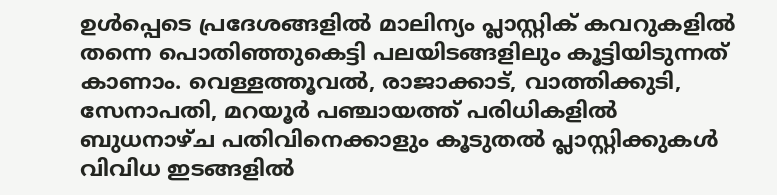ഉള്‍പ്പെടെ പ്രദേശങ്ങളില്‍ മാലിന്യം പ്ലാസ്റ്റിക് കവറുകളില്‍ തന്നെ പൊതിഞ്ഞുകെട്ടി പലയിടങ്ങളിലും കൂട്ടിയിടുന്നത് കാണാം. വെള്ളത്തൂവല്‍, രാജാക്കാട്, വാത്തിക്കുടി, സേനാപതി, മറയൂര്‍ പഞ്ചായത്ത് പരിധികളില്‍ ബുധനാഴ്ച പതിവിനെക്കാളും കൂടുതല്‍ പ്ലാസ്റ്റിക്കുകള്‍ വിവിധ ഇടങ്ങളില്‍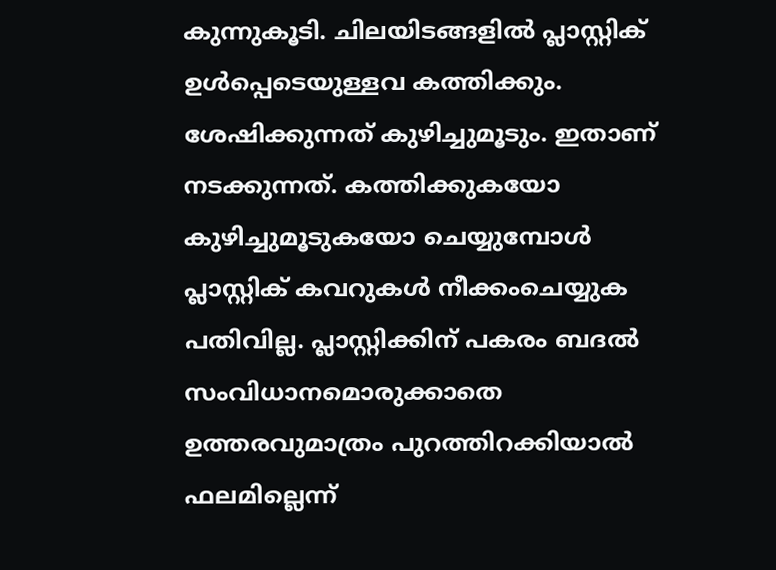കുന്നുകൂടി. ചിലയിടങ്ങളില്‍ പ്ലാസ്റ്റിക് ഉള്‍പ്പെടെയുള്ളവ കത്തിക്കും. ശേഷിക്കുന്നത് കുഴിച്ചുമൂടും. ഇതാണ് നടക്കുന്നത്. കത്തിക്കുകയോ കുഴിച്ചുമൂടുകയോ ചെയ്യുമ്പോള്‍ പ്ലാസ്റ്റിക് കവറുകള്‍ നീക്കംചെയ്യുക പതിവില്ല. പ്ലാസ്റ്റിക്കിന് പകരം ബദല്‍ സംവിധാനമൊരുക്കാതെ ഉത്തരവുമാത്രം പുറത്തിറക്കിയാല്‍ ഫലമില്ലെന്ന്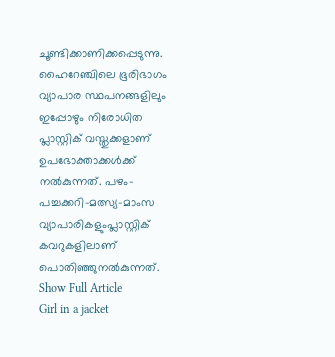ചൂണ്ടിക്കാണിക്കപ്പെടുന്നു. ഹൈറേഞ്ചിലെ ഭൂരിഭാഗം വ്യാപാര സ്ഥപനങ്ങളിലും ഇപ്പോഴും നിരോധിത പ്ലാസ്റ്റിക് വസ്തുക്കളാണ് ഉപഭോക്താക്കള്‍ക്ക് നല്‍കുന്നത്. പഴം-പച്ചക്കറി-മത്സ്യ-മാംസ വ്യാപാരികളുംപ്ലാസ്റ്റിക് കവറുകളിലാണ് പൊതിഞ്ഞുനല്‍കുന്നത്.
Show Full Article
Girl in a jacket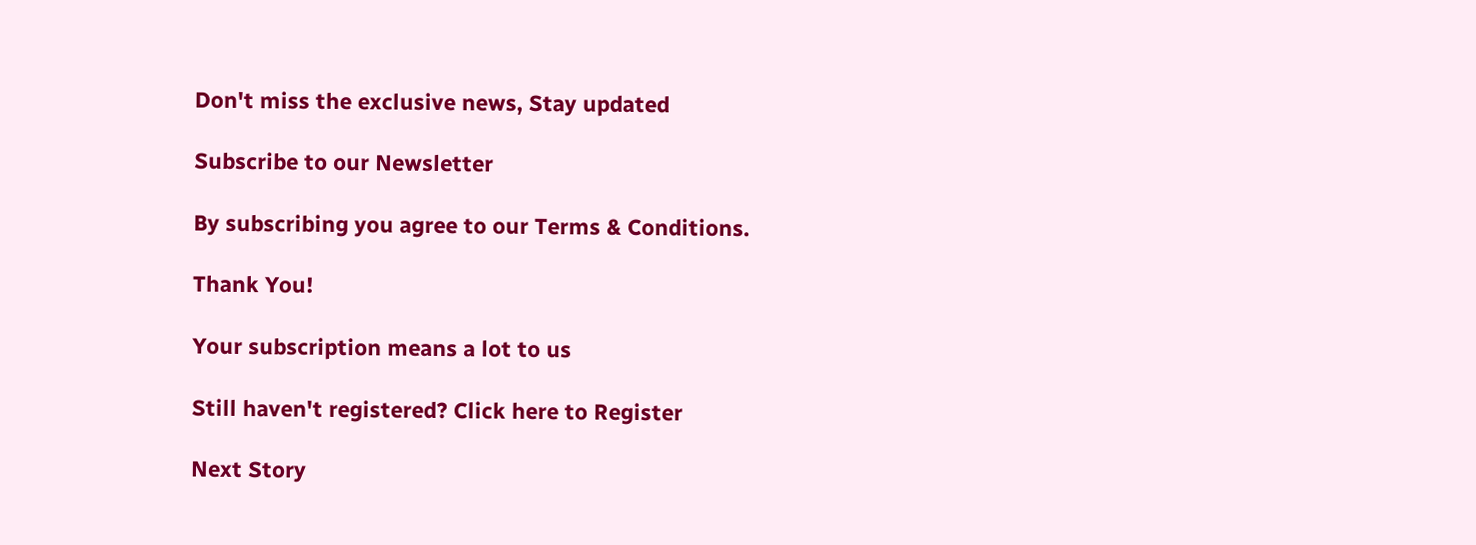Don't miss the exclusive news, Stay updated

Subscribe to our Newsletter

By subscribing you agree to our Terms & Conditions.

Thank You!

Your subscription means a lot to us

Still haven't registered? Click here to Register

Next Story